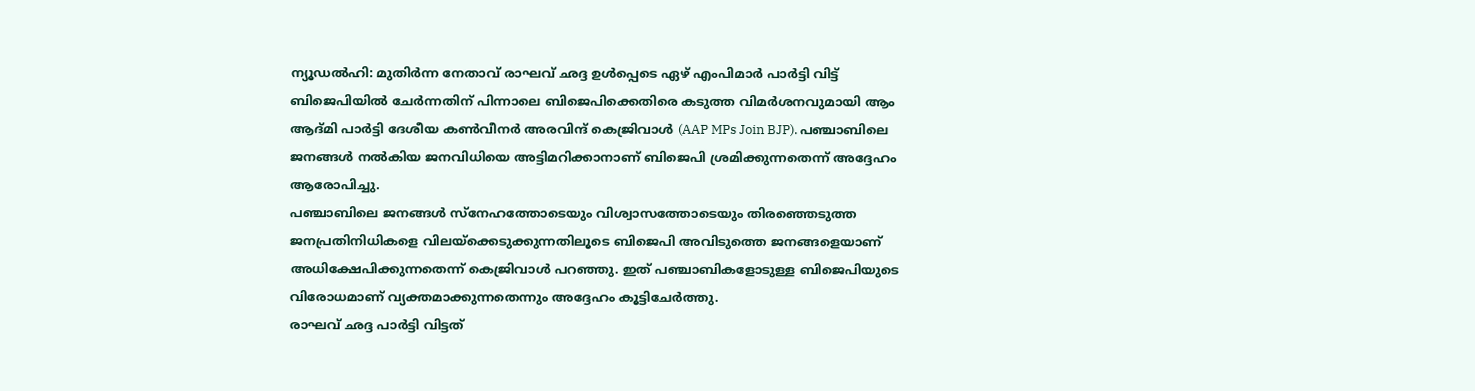ന്യൂഡൽഹി: മുതിർന്ന നേതാവ് രാഘവ് ഛദ്ദ ഉൾപ്പെടെ ഏഴ് എംപിമാർ പാർട്ടി വിട്ട് ബിജെപിയിൽ ചേർന്നതിന് പിന്നാലെ ബിജെപിക്കെതിരെ കടുത്ത വിമർശനവുമായി ആം ആദ്മി പാർട്ടി ദേശീയ കൺവീനർ അരവിന്ദ് കെജ്രിവാൾ (AAP MPs Join BJP). പഞ്ചാബിലെ ജനങ്ങൾ നൽകിയ ജനവിധിയെ അട്ടിമറിക്കാനാണ് ബിജെപി ശ്രമിക്കുന്നതെന്ന് അദ്ദേഹം ആരോപിച്ചു.
പഞ്ചാബിലെ ജനങ്ങൾ സ്നേഹത്തോടെയും വിശ്വാസത്തോടെയും തിരഞ്ഞെടുത്ത ജനപ്രതിനിധികളെ വിലയ്ക്കെടുക്കുന്നതിലൂടെ ബിജെപി അവിടുത്തെ ജനങ്ങളെയാണ് അധിക്ഷേപിക്കുന്നതെന്ന് കെജ്രിവാൾ പറഞ്ഞു. ഇത് പഞ്ചാബികളോടുള്ള ബിജെപിയുടെ വിരോധമാണ് വ്യക്തമാക്കുന്നതെന്നും അദ്ദേഹം കൂട്ടിചേർത്തു.
രാഘവ് ഛദ്ദ പാർട്ടി വിട്ടത്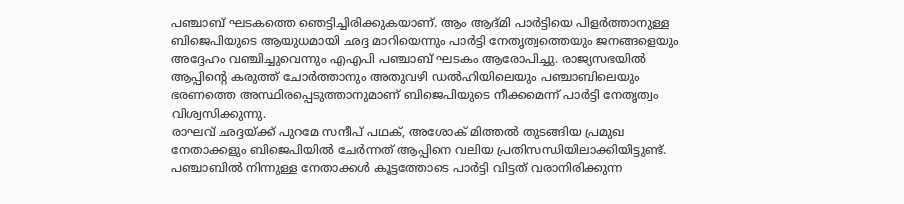പഞ്ചാബ് ഘടകത്തെ ഞെട്ടിച്ചിരിക്കുകയാണ്. ആം ആദ്മി പാർട്ടിയെ പിളർത്താനുള്ള ബിജെപിയുടെ ആയുധമായി ഛദ്ദ മാറിയെന്നും പാർട്ടി നേതൃത്വത്തെയും ജനങ്ങളെയും അദ്ദേഹം വഞ്ചിച്ചുവെന്നും എഎപി പഞ്ചാബ് ഘടകം ആരോപിച്ചു. രാജ്യസഭയിൽ ആപ്പിന്റെ കരുത്ത് ചോർത്താനും അതുവഴി ഡൽഹിയിലെയും പഞ്ചാബിലെയും ഭരണത്തെ അസ്ഥിരപ്പെടുത്താനുമാണ് ബിജെപിയുടെ നീക്കമെന്ന് പാർട്ടി നേതൃത്വം വിശ്വസിക്കുന്നു.
രാഘവ് ഛദ്ദയ്ക്ക് പുറമേ സന്ദീപ് പഥക്, അശോക് മിത്തൽ തുടങ്ങിയ പ്രമുഖ നേതാക്കളും ബിജെപിയിൽ ചേർന്നത് ആപ്പിനെ വലിയ പ്രതിസന്ധിയിലാക്കിയിട്ടുണ്ട്. പഞ്ചാബിൽ നിന്നുള്ള നേതാക്കൾ കൂട്ടത്തോടെ പാർട്ടി വിട്ടത് വരാനിരിക്കുന്ന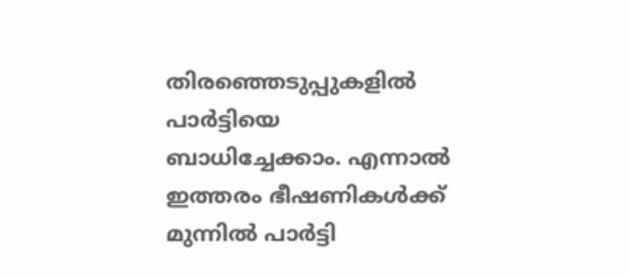തിരഞ്ഞെടുപ്പുകളിൽ പാർട്ടിയെ ബാധിച്ചേക്കാം. എന്നാൽ ഇത്തരം ഭീഷണികൾക്ക് മുന്നിൽ പാർട്ടി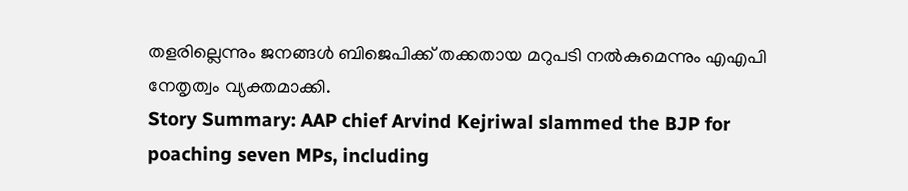തളരില്ലെന്നും ജനങ്ങൾ ബിജെപിക്ക് തക്കതായ മറുപടി നൽകുമെന്നും എഎപി നേതൃത്വം വ്യക്തമാക്കി.
Story Summary: AAP chief Arvind Kejriwal slammed the BJP for poaching seven MPs, including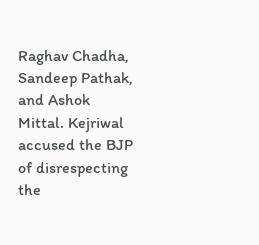Raghav Chadha, Sandeep Pathak, and Ashok Mittal. Kejriwal accused the BJP of disrespecting the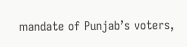mandate of Punjab’s voters,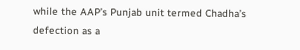while the AAP’s Punjab unit termed Chadha’s defection as a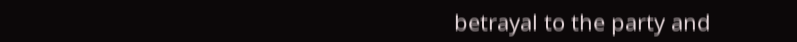betrayal to the party and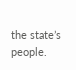the state’s people.